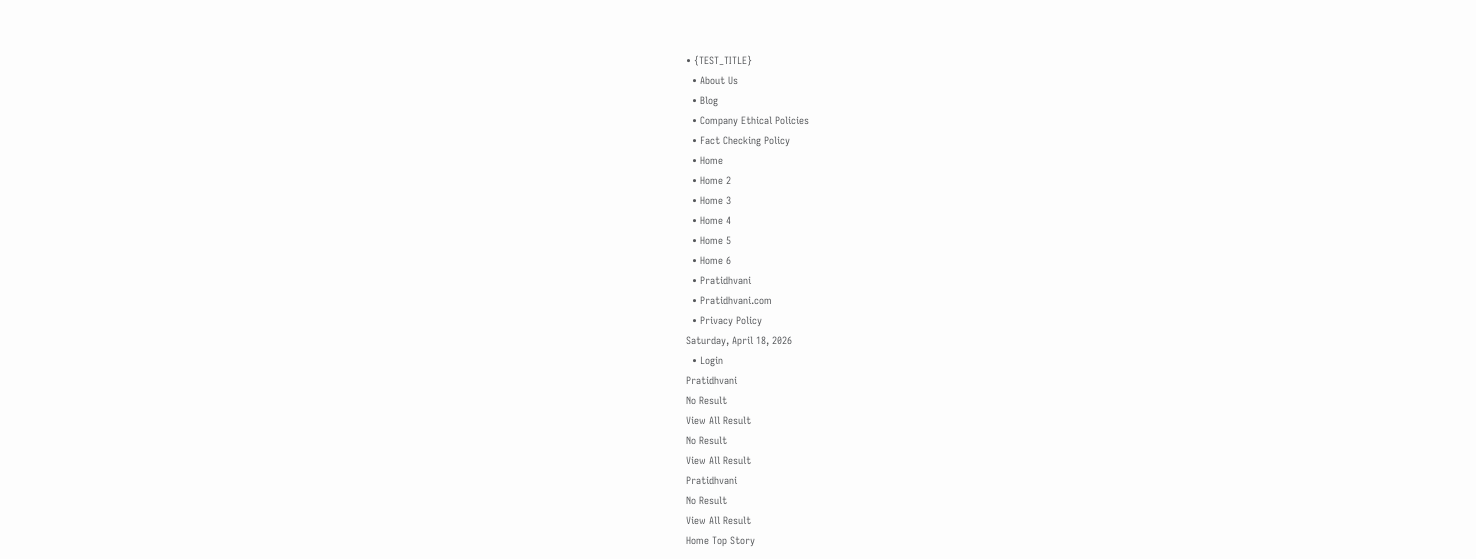• {TEST_TITLE}
  • About Us
  • Blog
  • Company Ethical Policies
  • Fact Checking Policy
  • Home
  • Home 2
  • Home 3
  • Home 4
  • Home 5
  • Home 6
  • Pratidhvani
  • Pratidhvani.com
  • Privacy Policy
Saturday, April 18, 2026
  • Login
Pratidhvani
No Result
View All Result
No Result
View All Result
Pratidhvani
No Result
View All Result
Home Top Story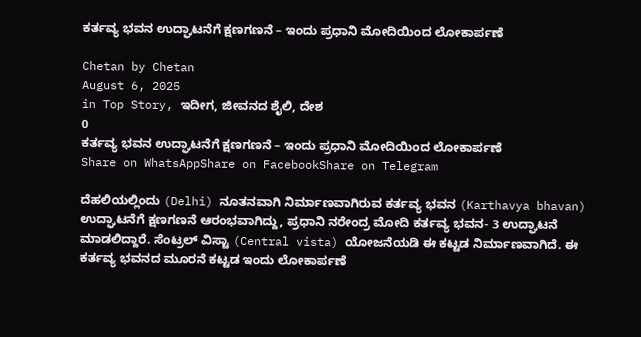ಕರ್ತವ್ಯ ಭವನ ಉದ್ಘಾಟನೆಗೆ ಕ್ಷಣಗಣನೆ – ಇಂದು ಪ್ರಧಾನಿ ಮೋದಿಯಿಂದ ಲೋಕಾರ್ಪಣೆ

Chetan by Chetan
August 6, 2025
in Top Story, ಇದೀಗ, ಜೀವನದ ಶೈಲಿ, ದೇಶ
0
ಕರ್ತವ್ಯ ಭವನ ಉದ್ಘಾಟನೆಗೆ ಕ್ಷಣಗಣನೆ – ಇಂದು ಪ್ರಧಾನಿ ಮೋದಿಯಿಂದ ಲೋಕಾರ್ಪಣೆ
Share on WhatsAppShare on FacebookShare on Telegram

ದೆಹಲಿಯಲ್ಲಿಂದು (Delhi) ನೂತನವಾಗಿ ನಿರ್ಮಾಣವಾಗಿರುವ ಕರ್ತವ್ಯ ಭವನ (Karthavya bhavan) ಉದ್ಘಾಟನೆಗೆ ಕ್ಷಣಗಣನೆ ಆರಂಭವಾಗಿದ್ದು, ಪ್ರಧಾನಿ ನರೇಂದ್ರ ಮೋದಿ ಕರ್ತವ್ಯ ಭವನ- 3 ಉದ್ಘಾಟನೆ ಮಾಡಲಿದ್ದಾರೆ. ಸೆಂಟ್ರಲ್ ವಿಸ್ಟಾ (Central vista) ಯೋಜನೆಯಡಿ ಈ ಕಟ್ಟಡ ನಿರ್ಮಾಣವಾಗಿದೆ. ಈ ಕರ್ತವ್ಯ ಭವನದ ಮೂರನೆ ಕಟ್ಟಡ ಇಂದು ಲೋಕಾರ್ಪಣೆ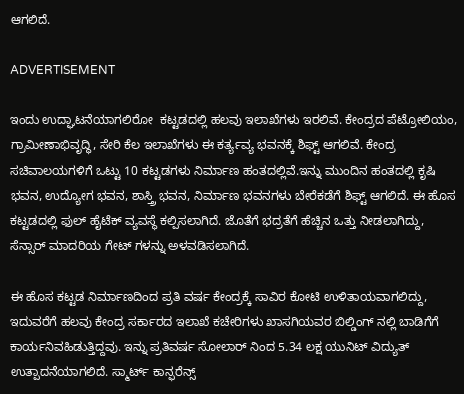ಆಗಲಿದೆ.

ADVERTISEMENT

ಇಂದು ಉದ್ಘಾಟನೆಯಾಗಲಿರೋ  ಕಟ್ಟಡದಲ್ಲಿ ಹಲವು ಇಲಾಖೆಗಳು ಇರಲಿವೆ. ಕೇಂದ್ರದ ಪೆಟ್ರೋಲಿಯಂ, ಗ್ರಾಮೀಣಾಭಿವೃದ್ಧಿ, ಸೇರಿ ಕೆಲ ಇಲಾಖೆಗಳು ಈ ಕರ್ತ್ಯವ್ಯ ಭವನಕ್ಕೆ ಶಿಫ್ಟ್ ಆಗಲಿವೆ. ಕೇಂದ್ರ ಸಚಿವಾಲಯಗಳಿಗೆ ಒಟ್ಟು 10 ಕಟ್ಟಡಗಳು ನಿರ್ಮಾಣ ಹಂತದಲ್ಲಿವೆ.ಇನ್ನು ಮುಂದಿನ ಹಂತದಲ್ಲಿ ಕೃಷಿ ಭವನ, ಉದ್ಯೋಗ ಭವನ, ಶಾಸ್ತ್ರಿ ಭವನ, ನಿರ್ಮಾಣ ಭವನಗಳು ಬೇರೆಕಡೆಗೆ ಶಿಫ್ಟ್ ಆಗಲಿದೆ. ಈ ಹೊಸ ಕಟ್ಟಡದಲ್ಲಿ ಫುಲ್ ಹೈಟೆಕ್ ವ್ಯವಸ್ಥೆ ಕಲ್ಪಿಸಲಾಗಿದೆ. ಜೊತೆಗೆ ಭದ್ರತೆಗೆ ಹೆಚ್ಚಿನ ಒತ್ತು ನೀಡಲಾಗಿದ್ದು, ಸೆನ್ಸಾರ್ ಮಾದರಿಯ ಗೇಟ್ ಗಳನ್ನು ಅಳವಡಿಸಲಾಗಿದೆ.

ಈ ಹೊಸ ಕಟ್ಟಡ ನಿರ್ಮಾಣದಿಂದ ಪ್ರತಿ ವರ್ಷ ಕೇಂದ್ರಕ್ಕೆ ಸಾವಿರ ಕೋಟಿ ಉಳಿತಾಯವಾಗಲಿದ್ದು, ಇದುವರೆಗೆ ಹಲವು ಕೇಂದ್ರ ಸರ್ಕಾರದ ಇಲಾಖೆ ಕಚೇರಿಗಳು ಖಾಸಗಿಯವರ ಬಿಲ್ಡಿಂಗ್ ನಲ್ಲಿ ಬಾಡಿಗೆಗೆ ಕಾರ್ಯನಿವಹಿಡುತ್ತಿದ್ದವು. ಇನ್ನು ಪ್ರತಿವರ್ಷ ಸೋಲಾರ್ ನಿಂದ 5.34 ಲಕ್ಷ ಯುನಿಟ್ ವಿದ್ಯುತ್ ಉತ್ಪಾದನೆಯಾಗಲಿದೆ. ಸ್ಮಾರ್ಟ್ ಕಾನ್ಫರೆನ್ಸ್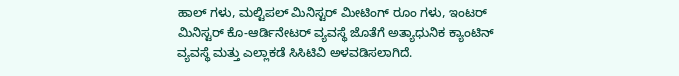ಹಾಲ್ ಗಳು, ಮಲ್ಟಿಪಲ್ ಮಿನಿಸ್ಟರ್ ಮೀಟಿಂಗ್ ರೂಂ ಗಳು, ಇಂಟರ್ ಮಿನಿಸ್ಟರ್ ಕೊ-ಆರ್ಡಿನೇಟರ್ ವ್ಯವಸ್ಥೆ ಜೊತೆಗೆ ಅತ್ಯಾಧುನಿಕ ಕ್ಯಾಂಟಿನ್ ವ್ಯವಸ್ಥೆ ಮತ್ತು ಎಲ್ಲಾಕಡೆ ಸಿಸಿಟಿವಿ ಅಳವಡಿಸಲಾಗಿದೆ.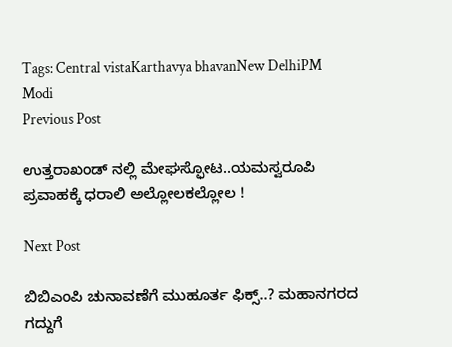Tags: Central vistaKarthavya bhavanNew DelhiPM Modi
Previous Post

ಉತ್ತರಾಖಂಡ್ ನಲ್ಲಿ ಮೇಘಸ್ಫೋಟ..ಯಮಸ್ವರೂಪಿ ಪ್ರವಾಹಕ್ಕೆ ಧರಾಲಿ ಅಲ್ಲೋಲಕಲ್ಲೋಲ !

Next Post

ಬಿಬಿಎಂಪಿ ಚುನಾವಣೆಗೆ ಮುಹೂರ್ತ ಫಿಕ್ಸ್..? ಮಹಾನಗರದ ಗದ್ದುಗೆ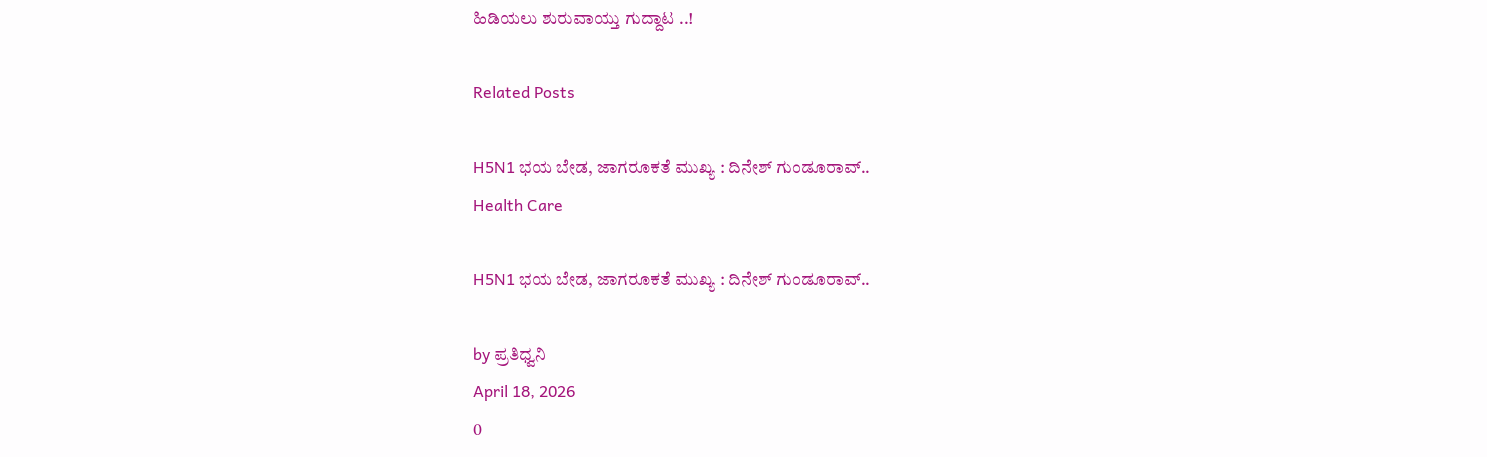ಹಿಡಿಯಲು ಶುರುವಾಯ್ತು ಗುದ್ದಾಟ ..!

Related Posts

H5N1 ಭಯ ಬೇಡ, ಜಾಗರೂಕತೆ ಮುಖ್ಯ : ದಿನೇಶ್ ಗುಂಡೂರಾವ್‌..
Health Care

H5N1 ಭಯ ಬೇಡ, ಜಾಗರೂಕತೆ ಮುಖ್ಯ : ದಿನೇಶ್ ಗುಂಡೂರಾವ್‌..

by ಪ್ರತಿಧ್ವನಿ
April 18, 2026
0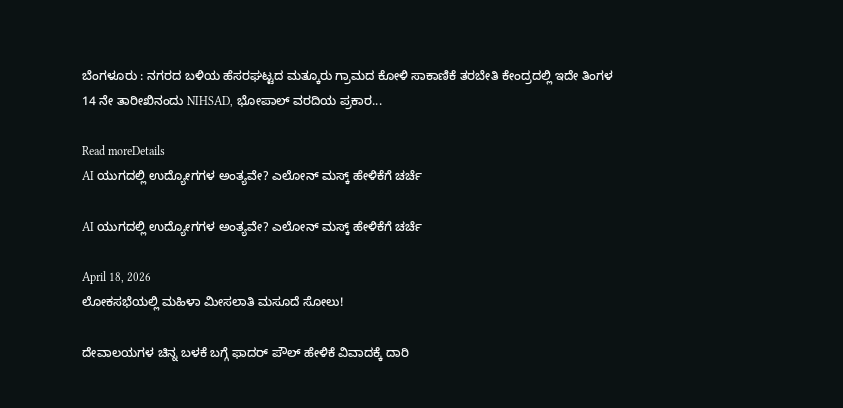ಬೆಂಗಳೂರು : ನಗರದ ಬಳಿಯ ಹೆಸರಘಟ್ಟದ ಮತ್ಕೂರು ಗ್ರಾಮದ ಕೋಳಿ ಸಾಕಾಣಿಕೆ ತರಬೇತಿ ಕೇಂದ್ರದಲ್ಲಿ ಇದೇ ತಿಂಗಳ 14 ನೇ ತಾರೀಖಿನಂದು NIHSAD, ಭೋಪಾಲ್ ವರದಿಯ ಪ್ರಕಾರ...

Read moreDetails
AI ಯುಗದಲ್ಲಿ ಉದ್ಯೋಗಗಳ ಅಂತ್ಯವೇ? ಎಲೋನ್ ಮಸ್ಕ್ ಹೇಳಿಕೆಗೆ ಚರ್ಚೆ

AI ಯುಗದಲ್ಲಿ ಉದ್ಯೋಗಗಳ ಅಂತ್ಯವೇ? ಎಲೋನ್ ಮಸ್ಕ್ ಹೇಳಿಕೆಗೆ ಚರ್ಚೆ

April 18, 2026
ಲೋಕಸಭೆಯಲ್ಲಿ ಮಹಿಳಾ ಮೀಸಲಾತಿ ಮಸೂದೆ ಸೋಲು!

ದೇವಾಲಯಗಳ ಚಿನ್ನ ಬಳಕೆ ಬಗ್ಗೆ ಫಾದರ್ ಪೌಲ್ ಹೇಳಿಕೆ ವಿವಾದಕ್ಕೆ ದಾರಿ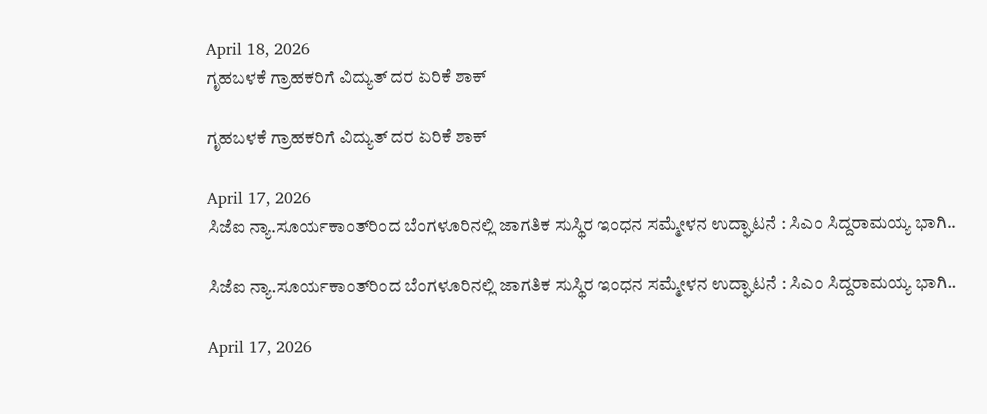April 18, 2026
ಗೃಹಬಳಕೆ ಗ್ರಾಹಕರಿಗೆ ವಿದ್ಯುತ್ ದರ ಏರಿಕೆ ಶಾಕ್

ಗೃಹಬಳಕೆ ಗ್ರಾಹಕರಿಗೆ ವಿದ್ಯುತ್ ದರ ಏರಿಕೆ ಶಾಕ್

April 17, 2026
ಸಿಜೆಐ ನ್ಯಾ.ಸೂರ್ಯಕಾಂತ್‌ರಿಂದ ಬೆಂಗಳೂರಿನಲ್ಲಿ ಜಾಗತಿಕ ಸುಸ್ಥಿರ ಇಂಧನ ಸಮ್ಮೇಳನ ಉದ್ಘಾಟನೆ : ಸಿಎಂ ಸಿದ್ದರಾಮಯ್ಯ ಭಾಗಿ..

ಸಿಜೆಐ ನ್ಯಾ.ಸೂರ್ಯಕಾಂತ್‌ರಿಂದ ಬೆಂಗಳೂರಿನಲ್ಲಿ ಜಾಗತಿಕ ಸುಸ್ಥಿರ ಇಂಧನ ಸಮ್ಮೇಳನ ಉದ್ಘಾಟನೆ : ಸಿಎಂ ಸಿದ್ದರಾಮಯ್ಯ ಭಾಗಿ..

April 17, 2026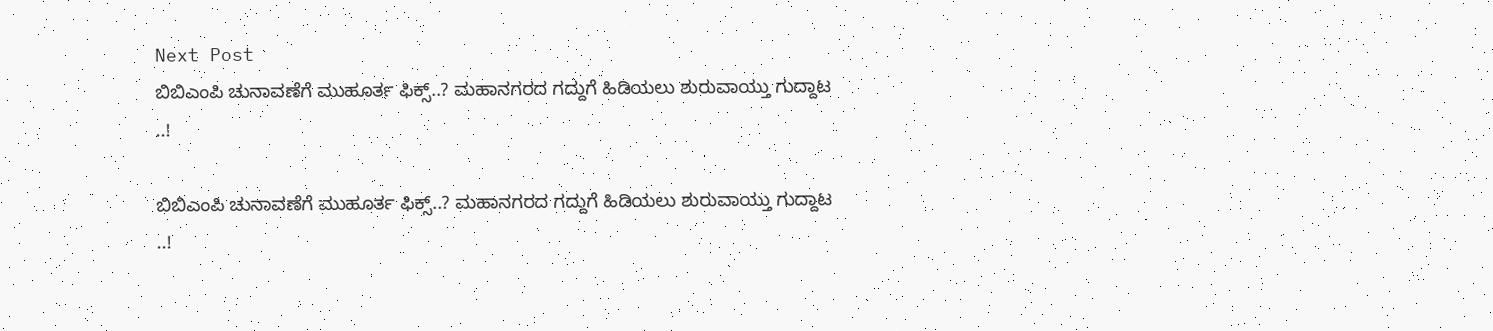Next Post
ಬಿಬಿಎಂಪಿ ಚುನಾವಣೆಗೆ ಮುಹೂರ್ತ ಫಿಕ್ಸ್..? ಮಹಾನಗರದ ಗದ್ದುಗೆ ಹಿಡಿಯಲು ಶುರುವಾಯ್ತು ಗುದ್ದಾಟ ..!

ಬಿಬಿಎಂಪಿ ಚುನಾವಣೆಗೆ ಮುಹೂರ್ತ ಫಿಕ್ಸ್..? ಮಹಾನಗರದ ಗದ್ದುಗೆ ಹಿಡಿಯಲು ಶುರುವಾಯ್ತು ಗುದ್ದಾಟ ..!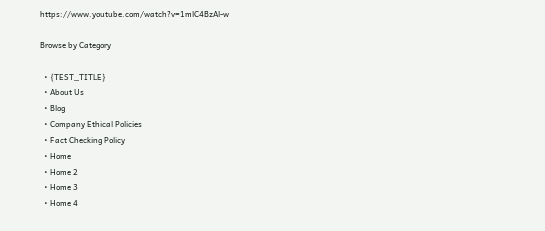https://www.youtube.com/watch?v=1mlC4BzAl-w

Browse by Category

  • {TEST_TITLE}
  • About Us
  • Blog
  • Company Ethical Policies
  • Fact Checking Policy
  • Home
  • Home 2
  • Home 3
  • Home 4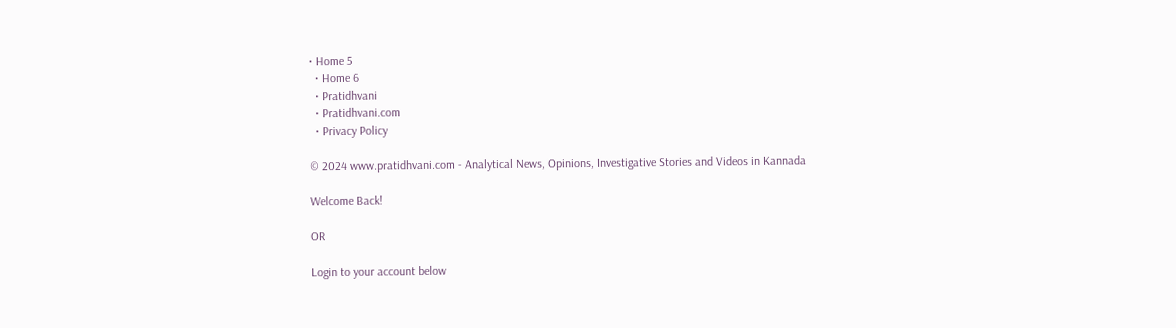• Home 5
  • Home 6
  • Pratidhvani
  • Pratidhvani.com
  • Privacy Policy

© 2024 www.pratidhvani.com - Analytical News, Opinions, Investigative Stories and Videos in Kannada

Welcome Back!

OR

Login to your account below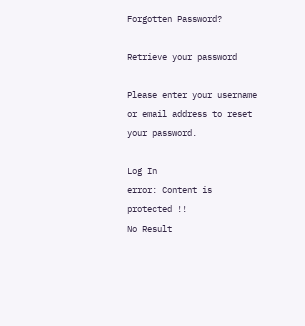Forgotten Password?

Retrieve your password

Please enter your username or email address to reset your password.

Log In
error: Content is protected !!
No Result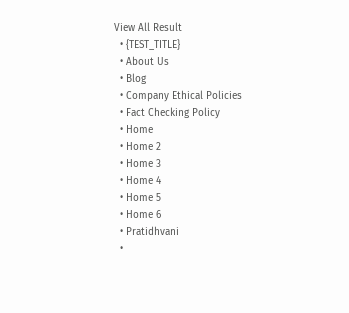View All Result
  • {TEST_TITLE}
  • About Us
  • Blog
  • Company Ethical Policies
  • Fact Checking Policy
  • Home
  • Home 2
  • Home 3
  • Home 4
  • Home 5
  • Home 6
  • Pratidhvani
  •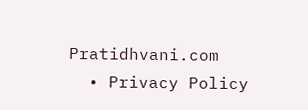Pratidhvani.com
  • Privacy Policy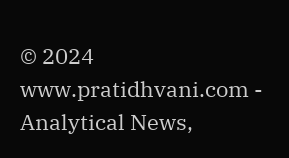© 2024 www.pratidhvani.com - Analytical News,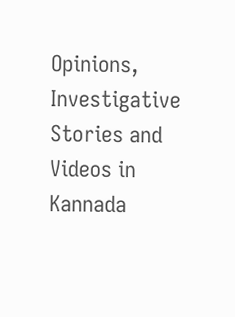Opinions, Investigative Stories and Videos in Kannada